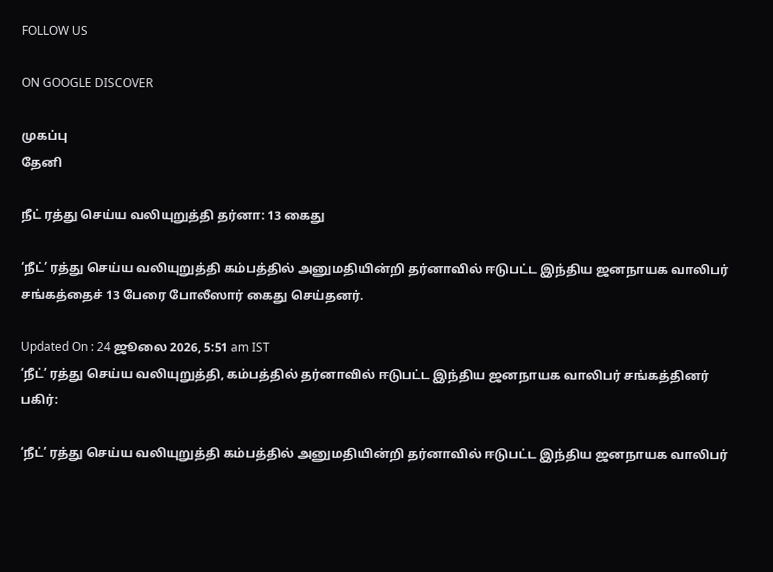FOLLOW US

ON GOOGLE DISCOVER

முகப்பு
தேனி

நீட் ரத்து செய்ய வலியுறுத்தி தர்னா: 13 கைது

‘நீட்’ ரத்து செய்ய வலியுறுத்தி கம்பத்தில் அனுமதியின்றி தர்னாவில் ஈடுபட்ட இந்திய ஜனநாயக வாலிபர் சங்கத்தைச் 13 பேரை போலீஸார் கைது செய்தனர்.

Updated On : 24 ஜூலை 2026, 5:51 am IST
‘நீட்’ ரத்து செய்ய வலியுறுத்தி, கம்பத்தில் தர்னாவில் ஈடுபட்ட இந்திய ஜனநாயக வாலிபர் சங்கத்தினர்
பகிர்:

‘நீட்’ ரத்து செய்ய வலியுறுத்தி கம்பத்தில் அனுமதியின்றி தர்னாவில் ஈடுபட்ட இந்திய ஜனநாயக வாலிபர்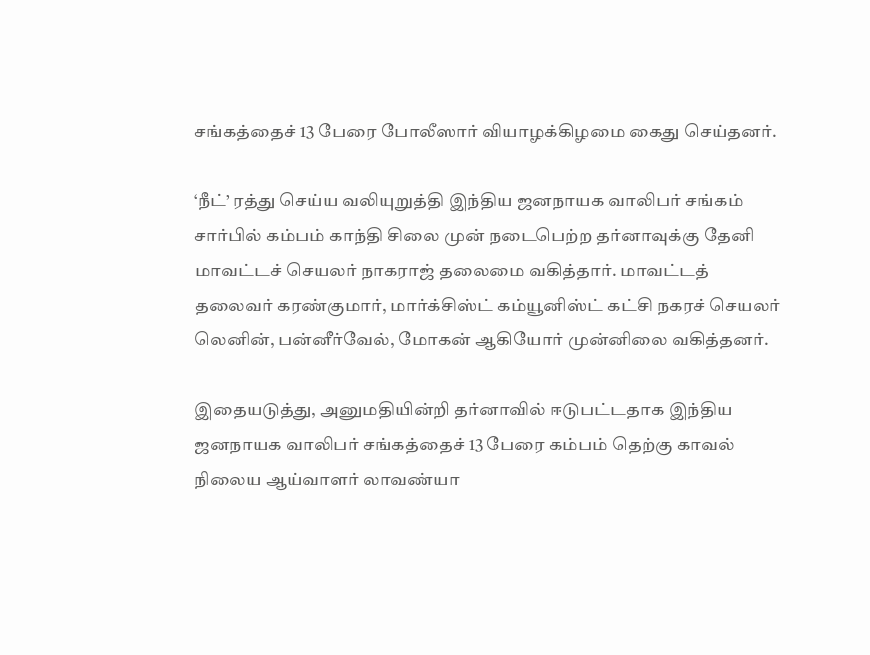சங்கத்தைச் 13 பேரை போலீஸார் வியாழக்கிழமை கைது செய்தனர்.

‘நீட்’ ரத்து செய்ய வலியுறுத்தி இந்திய ஜனநாயக வாலிபர் சங்கம் சார்பில் கம்பம் காந்தி சிலை முன் நடைபெற்ற தர்னாவுக்கு தேனி மாவட்டச் செயலர் நாகராஜ் தலைமை வகித்தார். மாவட்டத் தலைவர் கரண்குமார், மார்க்சிஸ்ட் கம்யூனிஸ்ட் கட்சி நகரச் செயலர் லெனின், பன்னீர்வேல், மோகன் ஆகியோர் முன்னிலை வகித்தனர்.

இதையடுத்து, அனுமதியின்றி தர்னாவில் ஈடுபட்டதாக இந்திய ஜனநாயக வாலிபர் சங்கத்தைச் 13 பேரை கம்பம் தெற்கு காவல் நிலைய ஆய்வாளர் லாவண்யா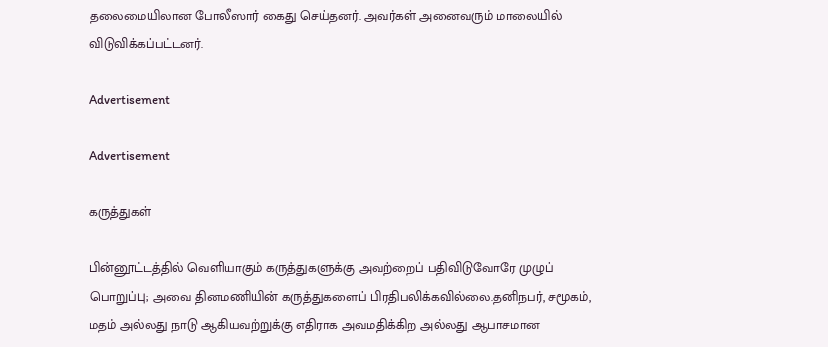தலைமையிலான போலீஸார் கைது செய்தனர். அவர்கள் அனைவரும் மாலையில் விடுவிக்கப்பட்டனர்.

Advertisement

Advertisement

கருத்துகள்

பின்னூட்டத்தில் வெளியாகும் கருத்துகளுக்கு அவற்றைப் பதிவிடுவோரே முழுப் பொறுப்பு; அவை தினமணியின் கருத்துகளைப் பிரதிபலிக்கவில்லை.தனிநபர், சமூகம், மதம் அல்லது நாடு ஆகியவற்றுக்கு எதிராக அவமதிக்கிற அல்லது ஆபாசமான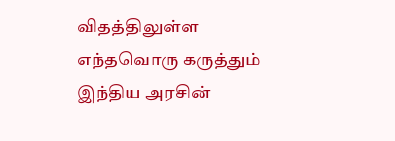விதத்திலுள்ள எந்தவொரு கருத்தும் இந்திய அரசின்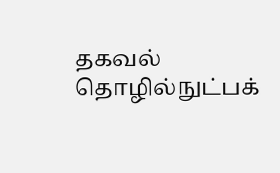தகவல் தொழில்நுட்பக்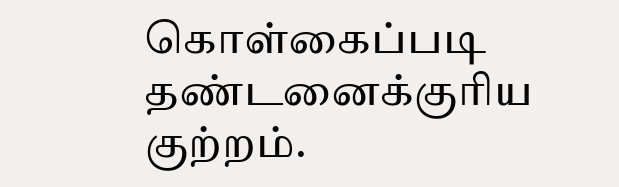கொள்கைப்படி தண்டனைக்குரிய குற்றம்.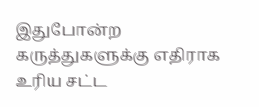இதுபோன்ற கருத்துகளுக்கு எதிராக உரிய சட்ட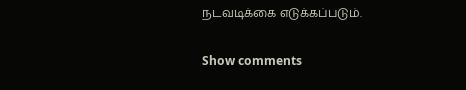நடவடிக்கை எடுக்கப்படும்.

Show comments